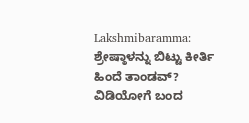Lakshmibaramma: ಶ್ರೇಷ್ಠಾಳನ್ನು ಬಿಟ್ಟು ಕೀರ್ತಿ ಹಿಂದೆ ತಾಂಡವ್? ವಿಡಿಯೋಗೆ ಬಂದ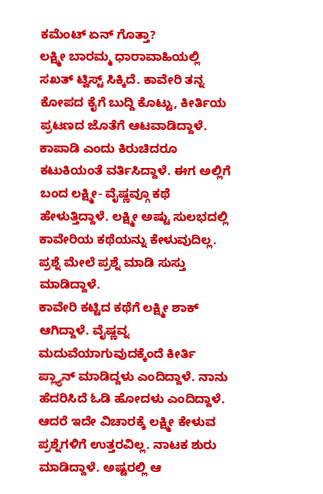ಕಮೆಂಟ್ ಏನ್ ಗೊತ್ತಾ?
ಲಕ್ಷ್ಮೀ ಬಾರಮ್ಮ ಧಾರಾವಾಹಿಯಲ್ಲಿ ಸಖತ್ ಟ್ವಿಸ್ಟ್ ಸಿಕ್ಕಿದೆ. ಕಾವೇರಿ ತನ್ನ ಕೋಪದ ಕೈಗೆ ಬುದ್ದಿ ಕೊಟ್ಟು, ಕೀರ್ತಿಯ ಪ್ರಟಣದ ಜೊತೆಗೆ ಆಟವಾಡಿದ್ದಾಳೆ. ಕಾಪಾಡಿ ಎಂದು ಕಿರುಚಿದರೂ ಕಟುಕಿಯಂತೆ ವರ್ತಿಸಿದ್ದಾಳೆ. ಈಗ ಅಲ್ಲಿಗೆ ಬಂದ ಲಕ್ಷ್ಮೀ- ವೈಷ್ಣವ್ಗೂ ಕಥೆ ಹೇಳುತ್ತಿದ್ದಾಳೆ. ಲಕ್ಷ್ಮೀ ಅಷ್ಟು ಸುಲಭದಲ್ಲಿ ಕಾವೇರಿಯ ಕಥೆಯನ್ನು ಕೇಳುವುದಿಲ್ಲ. ಪ್ರಶ್ನೆ ಮೇಲೆ ಪ್ರಶ್ನೆ ಮಾಡಿ ಸುಸ್ತು ಮಾಡಿದ್ದಾಳೆ.
ಕಾವೇರಿ ಕಟ್ಟಿದ ಕಥೆಗೆ ಲಕ್ಷ್ಮೀ ಶಾಕ್ ಆಗಿದ್ದಾಳೆ. ವೈಷ್ಣವ್ನ ಮದುವೆಯಾಗುವುದಕ್ಕೆಂದೆ ಕೀರ್ತಿ ಪ್ಲ್ಯಾನ್ ಮಾಡಿದ್ದಳು ಎಂದಿದ್ದಾಳೆ. ನಾನು ಹೆದರಿಸಿದೆ ಓಡಿ ಹೋದಳು ಎಂದಿದ್ದಾಳೆ. ಆದರೆ ಇದೇ ವಿಚಾರಕ್ಕೆ ಲಕ್ಷ್ಮೀ ಕೇಳುವ ಪ್ರಶ್ನೆಗಳಿಗೆ ಉತ್ತರವಿಲ್ಲ. ನಾಟಕ ಶುರು ಮಾಡಿದ್ದಾಳೆ. ಅಷ್ಟರಲ್ಲಿ ಆ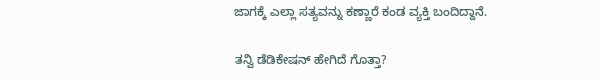ಜಾಗಕ್ಕೆ ಎಲ್ಲಾ ಸತ್ಯವನ್ನು ಕಣ್ಣಾರೆ ಕಂಡ ವ್ಯಕ್ತಿ ಬಂದಿದ್ದಾನೆ.

ತನ್ವಿ ಡೆಡಿಕೇಷನ್ ಹೇಗಿದೆ ಗೊತ್ತಾ?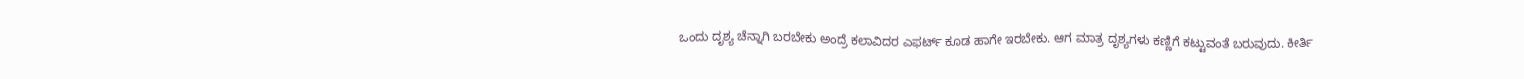ಒಂದು ದೃಶ್ಯ ಚೆನ್ನಾಗಿ ಬರಬೇಕು ಅಂದ್ರೆ ಕಲಾವಿದರ ಎಫರ್ಟ್ ಕೂಡ ಹಾಗೇ ಇರಬೇಕು. ಆಗ ಮಾತ್ರ ದೃಶ್ಯಗಳು ಕಣ್ಣಿಗೆ ಕಟ್ಟುವಂತೆ ಬರುವುದು. ಕೀರ್ತಿ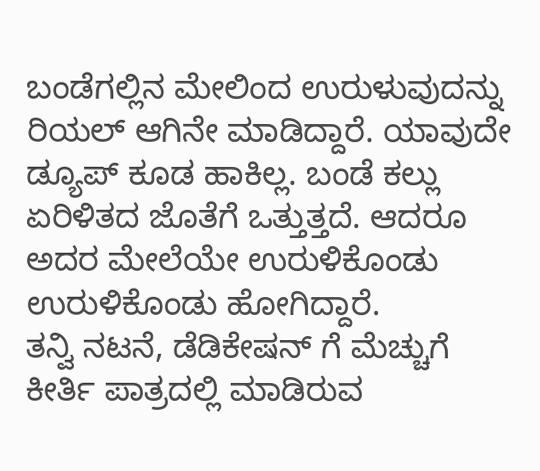ಬಂಡೆಗಲ್ಲಿನ ಮೇಲಿಂದ ಉರುಳುವುದನ್ನು ರಿಯಲ್ ಆಗಿನೇ ಮಾಡಿದ್ದಾರೆ. ಯಾವುದೇ ಡ್ಯೂಪ್ ಕೂಡ ಹಾಕಿಲ್ಲ. ಬಂಡೆ ಕಲ್ಲು ಏರಿಳಿತದ ಜೊತೆಗೆ ಒತ್ತುತ್ತದೆ. ಆದರೂ ಅದರ ಮೇಲೆಯೇ ಉರುಳಿಕೊಂಡು ಉರುಳಿಕೊಂಡು ಹೋಗಿದ್ದಾರೆ.
ತನ್ವಿ ನಟನೆ, ಡೆಡಿಕೇಷನ್ ಗೆ ಮೆಚ್ಚುಗೆ
ಕೀರ್ತಿ ಪಾತ್ರದಲ್ಲಿ ಮಾಡಿರುವ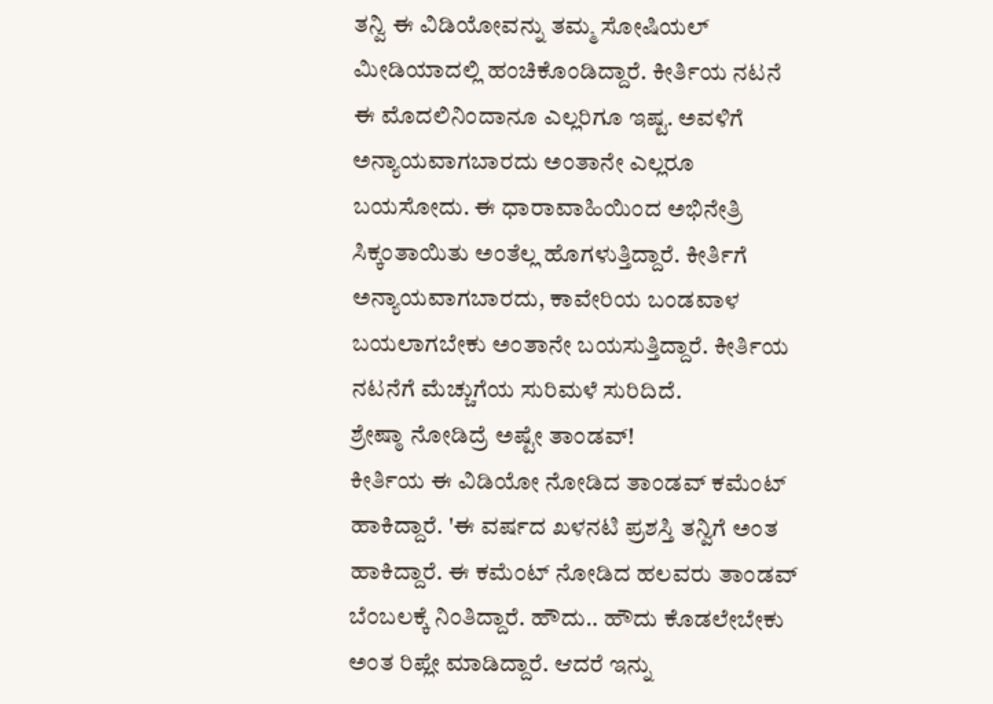ತನ್ವಿ ಈ ವಿಡಿಯೋವನ್ನು ತಮ್ಮ ಸೋಷಿಯಲ್ ಮೀಡಿಯಾದಲ್ಲಿ ಹಂಚಿಕೊಂಡಿದ್ದಾರೆ. ಕೀರ್ತಿಯ ನಟನೆ ಈ ಮೊದಲಿನಿಂದಾನೂ ಎಲ್ಲರಿಗೂ ಇಷ್ಟ. ಅವಳಿಗೆ ಅನ್ಯಾಯವಾಗಬಾರದು ಅಂತಾನೇ ಎಲ್ಲರೂ ಬಯಸೋದು. ಈ ಧಾರಾವಾಹಿಯಿಂದ ಅಭಿನೇತ್ರಿ ಸಿಕ್ಕಂತಾಯಿತು ಅಂತೆಲ್ಲ ಹೊಗಳುತ್ತಿದ್ದಾರೆ. ಕೀರ್ತಿಗೆ ಅನ್ಯಾಯವಾಗಬಾರದು, ಕಾವೇರಿಯ ಬಂಡವಾಳ ಬಯಲಾಗಬೇಕು ಅಂತಾನೇ ಬಯಸುತ್ತಿದ್ದಾರೆ. ಕೀರ್ತಿಯ ನಟನೆಗೆ ಮೆಚ್ಚುಗೆಯ ಸುರಿಮಳೆ ಸುರಿದಿದೆ.
ಶ್ರೇಷ್ಠಾ ನೋಡಿದ್ರೆ ಅಷ್ಟೇ ತಾಂಡವ್!
ಕೀರ್ತಿಯ ಈ ವಿಡಿಯೋ ನೋಡಿದ ತಾಂಡವ್ ಕಮೆಂಟ್ ಹಾಕಿದ್ದಾರೆ. 'ಈ ವರ್ಷದ ಖಳನಟಿ ಪ್ರಶಸ್ತಿ ತನ್ವಿಗೆ ಅಂತ ಹಾಕಿದ್ದಾರೆ. ಈ ಕಮೆಂಟ್ ನೋಡಿದ ಹಲವರು ತಾಂಡವ್ ಬೆಂಬಲಕ್ಕೆ ನಿಂತಿದ್ದಾರೆ. ಹೌದು.. ಹೌದು ಕೊಡಲೇಬೇಕು ಅಂತ ರಿಪ್ಲೇ ಮಾಡಿದ್ದಾರೆ. ಆದರೆ ಇನ್ನು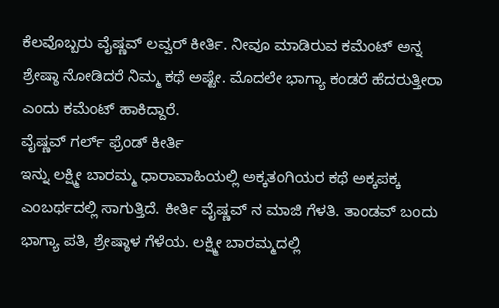ಕೆಲವೊಬ್ಬರು ವೈಷ್ಣವ್ ಲವ್ವರ್ ಕೀರ್ತಿ. ನೀವೂ ಮಾಡಿರುವ ಕಮೆಂಟ್ ಅನ್ನ ಶ್ರೇಷ್ಠಾ ನೋಡಿದರೆ ನಿಮ್ಮ ಕಥೆ ಅಷ್ಟೇ. ಮೊದಲೇ ಭಾಗ್ಯಾ ಕಂಡರೆ ಹೆದರುತ್ತೀರಾ ಎಂದು ಕಮೆಂಟ್ ಹಾಕಿದ್ದಾರೆ.
ವೈಷ್ಣವ್ ಗರ್ಲ್ ಫ್ರೆಂಡ್ ಕೀರ್ತಿ
ಇನ್ನು ಲಕ್ಷ್ಮೀ ಬಾರಮ್ಮ ಧಾರಾವಾಹಿಯಲ್ಲಿ ಅಕ್ಕತಂಗಿಯರ ಕಥೆ ಅಕ್ಕಪಕ್ಕ ಎಂಬರ್ಥದಲ್ಲಿ ಸಾಗುತ್ತಿದೆ. ಕೀರ್ತಿ ವೈಷ್ಣವ್ ನ ಮಾಜಿ ಗೆಳತಿ. ತಾಂಡವ್ ಬಂದು ಭಾಗ್ಯಾ ಪತಿ, ಶ್ರೇಷ್ಠಾಳ ಗೆಳೆಯ. ಲಕ್ಷ್ಮೀ ಬಾರಮ್ಮದಲ್ಲಿ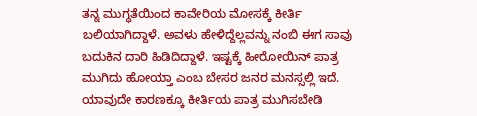ತನ್ನ ಮುಗ್ಧತೆಯಿಂದ ಕಾವೇರಿಯ ಮೋಸಕ್ಕೆ ಕೀರ್ತಿ ಬಲಿಯಾಗಿದ್ದಾಳೆ. ಅವಳು ಹೇಳಿದ್ದೆಲ್ಲವನ್ನು ನಂಬಿ ಈಗ ಸಾವು ಬದುಕಿನ ದಾರಿ ಹಿಡಿದಿದ್ದಾಳೆ. ಇಷ್ಟಕ್ಕೆ ಹೀರೋಯಿನ್ ಪಾತ್ರ ಮುಗಿದು ಹೋಯ್ತಾ ಎಂಬ ಬೇಸರ ಜನರ ಮನಸ್ಸಲ್ಲಿ ಇದೆ. ಯಾವುದೇ ಕಾರಣಕ್ಕೂ ಕೀರ್ತಿಯ ಪಾತ್ರ ಮುಗಿಸಬೇಡಿ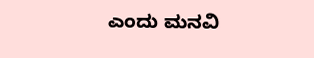ಎಂದು ಮನವಿ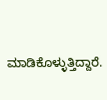ಮಾಡಿಕೊಳ್ಳುತ್ತಿದ್ದಾರೆ.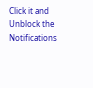Click it and Unblock the Notifications